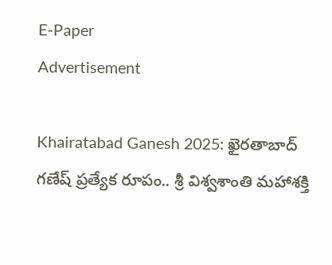E-Paper
Advertisement

Khairatabad Ganesh 2025: ఖైరతాబాద్ గణేష్ ప్రత్యేక రూపం.. శ్రీ విశ్వశాంతి మహాశక్తి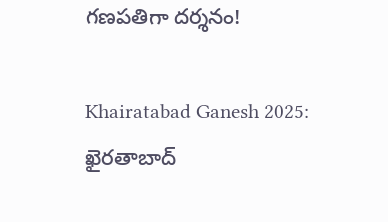గణపతిగా దర్శనం!

Khairatabad Ganesh 2025: ఖైరతాబాద్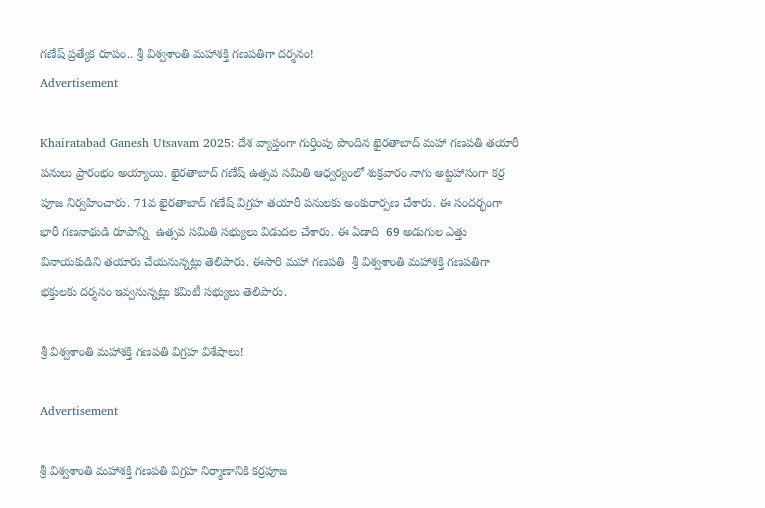గణేష్ ప్రత్యేక రూపం.. శ్రీ విశ్వశాంతి మహాశక్తి గణపతిగా దర్శనం!
Advertisement

Khairatabad Ganesh Utsavam 2025: దేశ వ్యాప్తంగా గుర్తింపు పొందిన ఖైరతాబాద్ మహా గణపతి తయారీ పనులు ప్రారంభం అయ్యాయి. ఖైరతాబాద్ గణేష్ ఉత్సవ సమితి ఆధ్వర్యంలో శుక్రవారం నాగు అట్టహాసంగా కర్ర పూజ నిర్వహించారు. 71వ ఖైరతాబాద్ గణేష్ విగ్రహ తయారీ పనులకు అంకురార్పణ చేశారు. ఈ సందర్భంగా  భారీ గణనాథుడి రూపాన్ని  ఉత్సవ సమితి సభ్యులు విడుదల చేశారు. ఈ ఏడాది  69 అడుగుల ఎత్తు వినాయకుడిని తయారు చేయనున్నట్లు తెలిపారు. ఈసారి మహా గణపతి  శ్రీ విశ్వశాంతి మహాశక్తి గణపతిగా భక్తులకు దర్శనం ఇవ్వనున్నట్లు కమిటీ సభ్యులు తెలిపారు.

శ్రీ విశ్వశాంతి మహాశక్తి గణపతి విగ్రహ విశేషాలు!

Advertisement

శ్రీ విశ్వశాంతి మహాశక్తి గణపతి విగ్రహ నిర్మాణానికి కర్రపూజ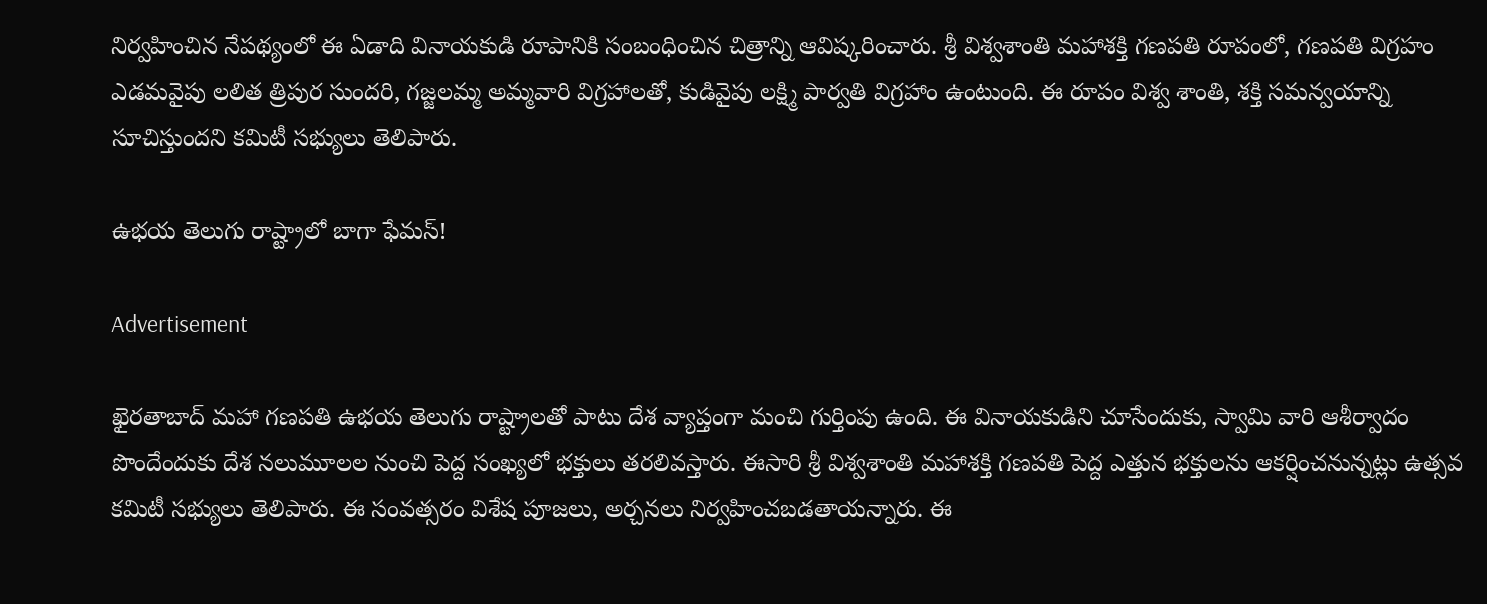నిర్వహించిన నేపథ్యంలో ఈ ఏడాది వినాయకుడి రూపానికి సంబంధించిన చిత్రాన్ని ఆవిష్కరించారు. శ్రీ విశ్వశాంతి మహాశక్తి గణపతి రూపంలో, గణపతి విగ్రహం ఎడమవైపు లలిత త్రిపుర సుందరి, గజ్జలమ్మ అమ్మవారి విగ్రహాలతో, కుడివైపు లక్ష్మి పార్వతి విగ్రహాం ఉంటుంది. ఈ రూపం విశ్వ శాంతి, శక్తి సమన్వయాన్ని సూచిస్తుందని కమిటీ సభ్యులు తెలిపారు.

ఉభయ తెలుగు రాష్ట్రాలో బాగా ఫేమస్!

Advertisement

ఖైరతాబాద్ మహా గణపతి ఉభయ తెలుగు రాష్ట్రాలతో పాటు దేశ వ్యాప్తంగా మంచి గుర్తింపు ఉంది. ఈ వినాయకుడిని చూసేందుకు, స్వామి వారి ఆశీర్వాదం పొందేందుకు దేశ నలుమూలల నుంచి పెద్ద సంఖ్యలో భక్తులు తరలివస్తారు. ఈసారి శ్రీ విశ్వశాంతి మహాశక్తి గణపతి పెద్ద ఎత్తున భక్తులను ఆకర్షించనున్నట్లు ఉత్సవ కమిటీ సభ్యులు తెలిపారు. ఈ సంవత్సరం విశేష పూజలు, అర్చనలు నిర్వహించబడతాయన్నారు. ఈ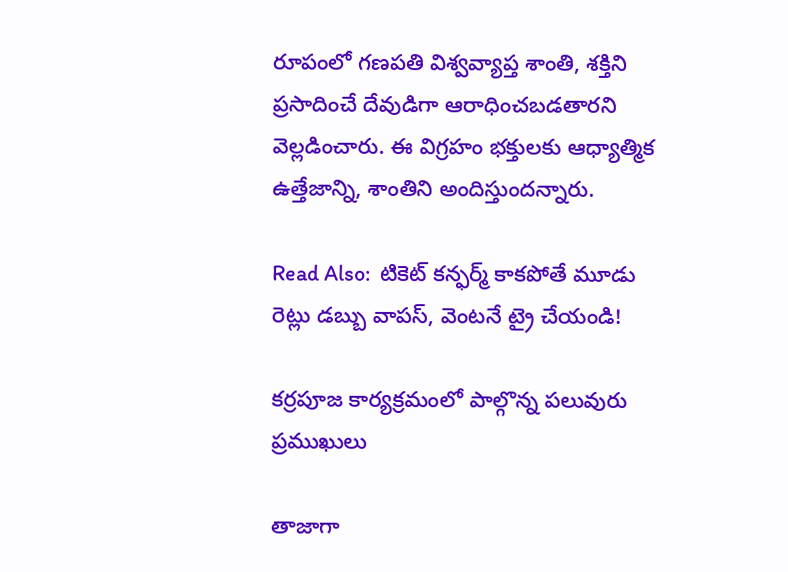రూపంలో గణపతి విశ్వవ్యాప్త శాంతి, శక్తిని ప్రసాదించే దేవుడిగా ఆరాధించబడతారని వెల్లడించారు. ఈ విగ్రహం భక్తులకు ఆధ్యాత్మిక ఉత్తేజాన్ని, శాంతిని అందిస్తుందన్నారు.

Read Also:  టికెట్ కన్ఫర్మ్ కాకపోతే మూడు రెట్లు డబ్బు వాపస్, వెంటనే ట్రై చేయండి!

కర్రపూజ కార్యక్రమంలో పాల్గొన్న పలువురు ప్రముఖులు

తాజాగా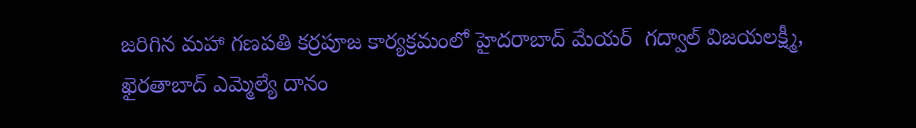జరిగిన మహా గణపతి కర్రపూజ కార్యక్రమంలో హైదరాబాద్ మేయర్  గద్వాల్ విజయలక్ష్మీ, ఖైరతాబాద్ ఎమ్మెల్యే దానం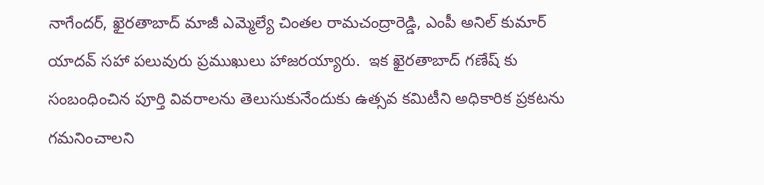నాగేందర్‌, ఖైరతాబాద్ మాజీ ఎమ్మెల్యే చింతల రామచంద్రారెడ్డి, ఎంపీ అనిల్ కుమార్ యాదవ్ సహా పలువురు ప్రముఖులు హాజరయ్యారు.  ఇక ఖైరతాబాద్ గణేష్ కు సంబంధించిన పూర్తి వివరాలను తెలుసుకునేందుకు ఉత్సవ కమిటీని అధికారిక ప్రకటను గమనించాలని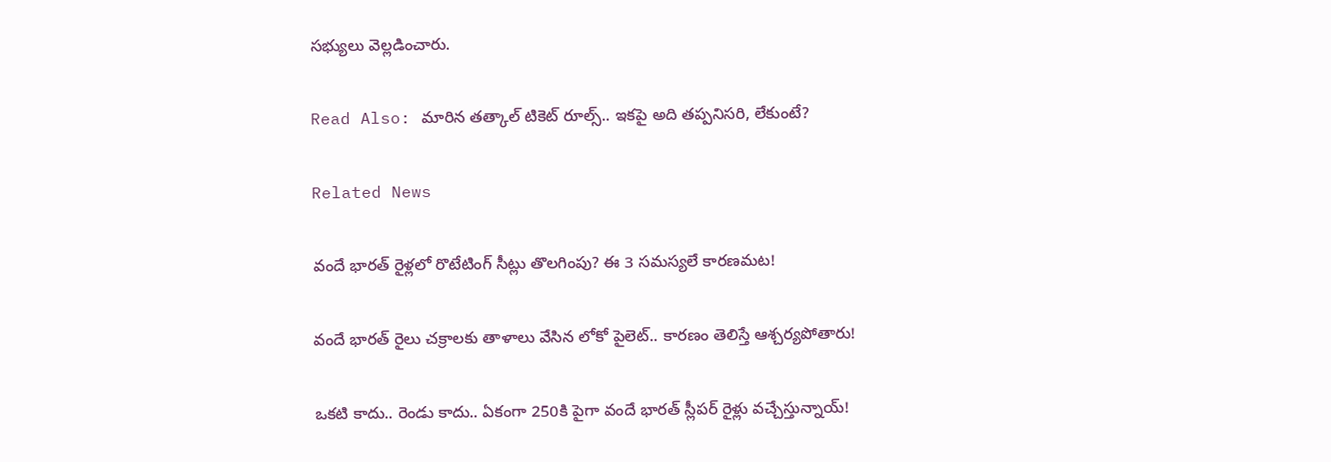సభ్యులు వెల్లడించారు.

Read Also: మారిన తత్కాల్ టికెట్ రూల్స్.. ఇకపై అది తప్పనిసరి, లేకుంటే?

Related News

వందే భారత్ రైళ్లలో రొటేటింగ్ సీట్లు తొలగింపు? ఈ 3 సమస్యలే కారణమట!

వందే భారత్ రైలు చక్రాలకు తాళాలు వేసిన లోకో పైలెట్.. కారణం తెలిస్తే ఆశ్చర్యపోతారు!

ఒకటి కాదు.. రెండు కాదు.. ఏకంగా 250కి పైగా వందే భారత్ స్లీపర్ రైళ్లు వచ్చేస్తున్నాయ్!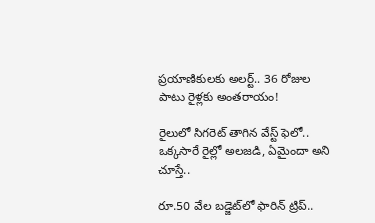ప్రయాణికులకు అలర్ట్.. 36 రోజుల పాటు రైళ్లకు అంతరాయం!

రైలులో సిగరెట్ తాగిన వేస్ట్ ఫెలో.. ఒక్కసారే రైల్లో అలజడి, ఏమైందా అని చూస్తే..

రూ.50 వేల బడ్జెట్‌లో ఫారిన్ ట్రిప్..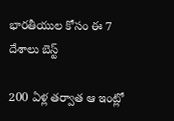భారతీయుల కోసం ఈ 7 దేశాలు బెస్ట్

200 ఏళ్ల తర్వాత ఆ ఇంట్లో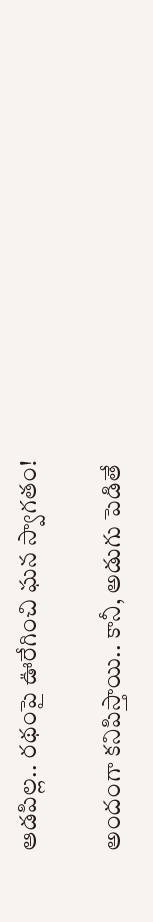ఆడపిల్ల.. రథంపై ఊరేగించి ఘన స్వాగతం!

అందంగా కనిపిస్తాయి.. కానీ, అడుగు పెడితే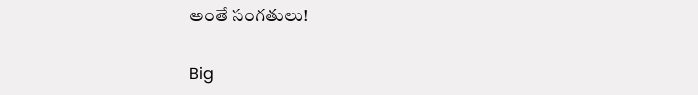అంతే సంగతులు!

Big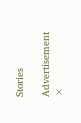Stories

Advertisement
×